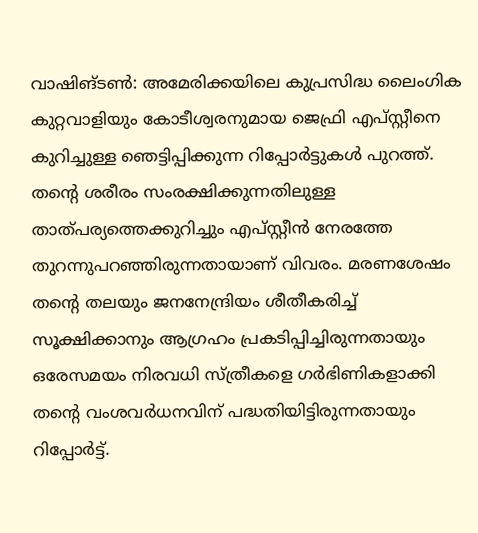വാഷിങ്ടൺ: അമേരിക്കയിലെ കുപ്രസിദ്ധ ലൈംഗിക കുറ്റവാളിയും കോടീശ്വരനുമായ ജെഫ്രി എപ്സ്റ്റീനെ കുറിച്ചുള്ള ഞെട്ടിപ്പിക്കുന്ന റിപ്പോർട്ടുകൾ പുറത്ത്. തന്റെ ശരീരം സംരക്ഷിക്കുന്നതിലുള്ള താത്പര്യത്തെക്കുറിച്ചും എപ്സ്റ്റീൻ നേരത്തേ തുറന്നുപറഞ്ഞിരുന്നതായാണ് വിവരം. മരണശേഷം തൻ്റെ തലയും ജനനേന്ദ്രിയം ശീതീകരിച്ച് സൂക്ഷിക്കാനും ആഗ്രഹം പ്രകടിപ്പിച്ചിരുന്നതായും ഒരേസമയം നിരവധി സ്ത്രീകളെ ഗർഭിണികളാക്കി തന്റെ വംശവർധനവിന് പദ്ധതിയിട്ടിരുന്നതായും റിപ്പോർട്ട്.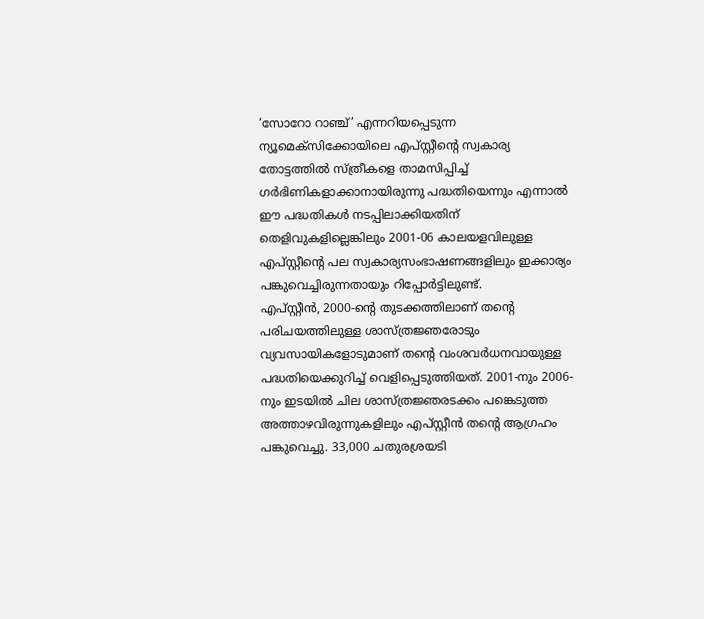‘സോറോ റാഞ്ച്’ എന്നറിയപ്പെടുന്ന ന്യൂമെക്സിക്കോയിലെ എപ്സ്റ്റീന്റെ സ്വകാര്യ തോട്ടത്തിൽ സ്ത്രീകളെ താമസിപ്പിച്ച് ഗർഭിണികളാക്കാനായിരുന്നു പദ്ധതിയെന്നും എന്നാൽ ഈ പദ്ധതികൾ നടപ്പിലാക്കിയതിന് തെളിവുകളില്ലെങ്കിലും 2001-06 കാലയളവിലുള്ള എപ്സ്റ്റീന്റെ പല സ്വകാര്യസംഭാഷണങ്ങളിലും ഇക്കാര്യം പങ്കുവെച്ചിരുന്നതായും റിപ്പോർട്ടിലുണ്ട്.
എപ്സ്റ്റീൻ, 2000-ന്റെ തുടക്കത്തിലാണ് തന്റെ പരിചയത്തിലുള്ള ശാസ്ത്രജ്ഞരോടും വ്യവസായികളോടുമാണ് തന്റെ വംശവർധനവായുള്ള പദ്ധതിയെക്കുറിച്ച് വെളിപ്പെടുത്തിയത്. 2001-നും 2006-നും ഇടയിൽ ചില ശാസ്ത്രജ്ഞരടക്കം പങ്കെടുത്ത അത്താഴവിരുന്നുകളിലും എപ്സ്റ്റീൻ തന്റെ ആഗ്രഹം പങ്കുവെച്ചു. 33,000 ചതുരശ്രയടി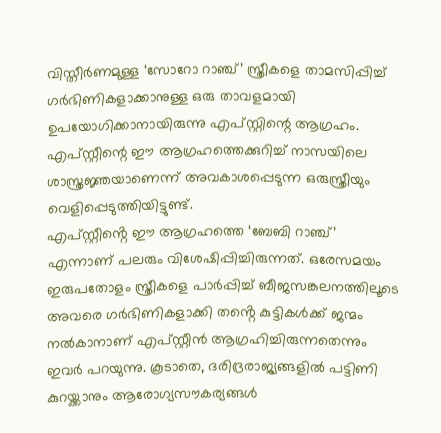വിസ്തീർണമുള്ള ‘സോറോ റാഞ്ച്’ സ്ത്രീകളെ താമസിപ്പിച്ച് ഗർഭിണികളാക്കാനുള്ള ഒരു താവളമായി ഉപയോഗിക്കാനായിരുന്നു എപ്സ്റ്റിന്റെ ആഗ്രഹം. എപ്സ്റ്റീന്റെ ഈ ആഗ്രഹത്തെക്കുറിച്ച് നാസയിലെ ശാസ്ത്രജ്ഞയാണെന്ന് അവകാശപ്പെടുന്ന ഒരുസ്ത്രീയും വെളിപ്പെടുത്തിയിട്ടുണ്ട്.
എപ്സ്റ്റീൻ്റെ ഈ ആഗ്രഹത്തെ ‘ബേബി റാഞ്ച്’ എന്നാണ് പലരും വിശേഷിപ്പിച്ചിരുന്നത്. ഒരേസമയം ഇരുപതോളം സ്ത്രീകളെ പാർപ്പിച്ച് ബീജസങ്കലനത്തിലൂടെ അവരെ ഗർഭിണികളാക്കി തൻ്റെ കുട്ടികൾക്ക് ജന്മം നൽകാനാണ് എപ്സ്റ്റീൻ ആഗ്രഹിച്ചിരുന്നതെന്നും ഇവർ പറയുന്നു. കൂടാതെ, ദരിദ്രരാജ്യങ്ങളിൽ പട്ടിണി കുറയ്ക്കാനും ആരോഗ്യസൗകര്യങ്ങൾ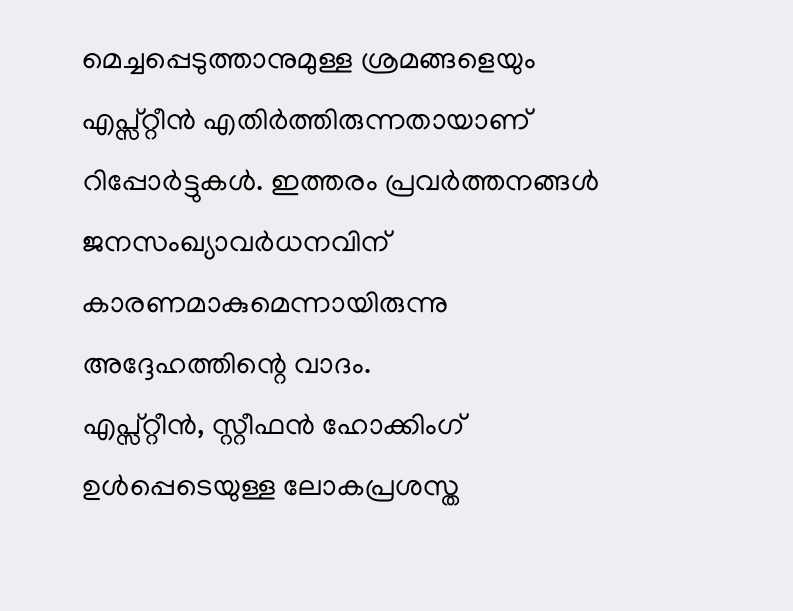മെച്ചപ്പെടുത്താനുമുള്ള ശ്രമങ്ങളെയും എപ്സ്റ്റീൻ എതിർത്തിരുന്നതായാണ് റിപ്പോർട്ടുകൾ. ഇത്തരം പ്രവർത്തനങ്ങൾ ജനസംഖ്യാവർധനവിന് കാരണമാകുമെന്നായിരുന്നു അദ്ദേഹത്തിന്റെ വാദം.
എപ്സ്റ്റീൻ, സ്റ്റീഫൻ ഹോക്കിംഗ് ഉൾപ്പെടെയുള്ള ലോകപ്രശസ്ത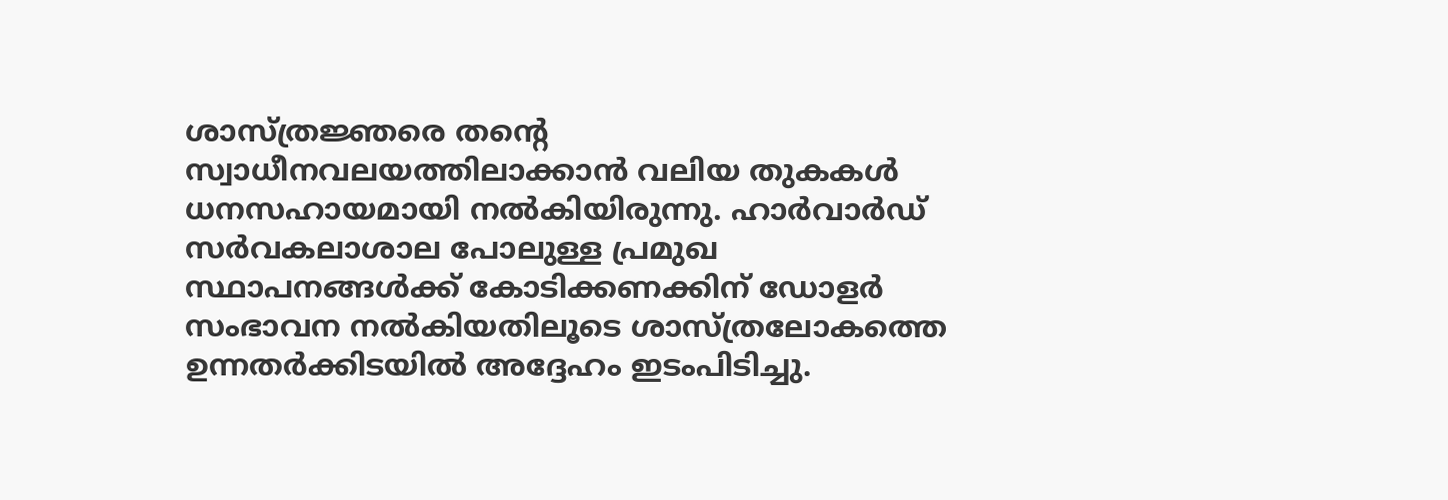ശാസ്ത്രജ്ഞരെ തന്റെ സ്വാധീനവലയത്തിലാക്കാൻ വലിയ തുകകൾ ധനസഹായമായി നൽകിയിരുന്നു. ഹാർവാർഡ് സർവകലാശാല പോലുള്ള പ്രമുഖ സ്ഥാപനങ്ങൾക്ക് കോടിക്കണക്കിന് ഡോളർ സംഭാവന നൽകിയതിലൂടെ ശാസ്ത്രലോകത്തെ ഉന്നതർക്കിടയിൽ അദ്ദേഹം ഇടംപിടിച്ചു.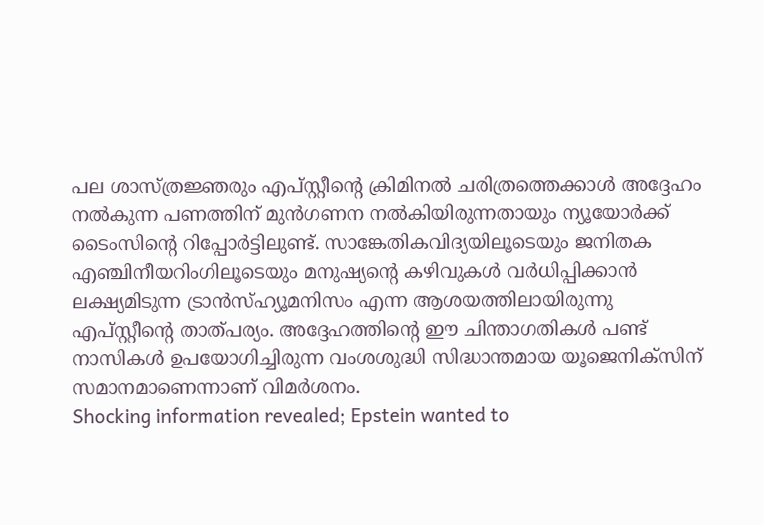പല ശാസ്ത്രജ്ഞരും എപ്സ്റ്റീന്റെ ക്രിമിനൽ ചരിത്രത്തെക്കാൾ അദ്ദേഹം നൽകുന്ന പണത്തിന് മുൻഗണന നൽകിയിരുന്നതായും ന്യൂയോർക്ക് ടൈംസിന്റെ റിപ്പോർട്ടിലുണ്ട്. സാങ്കേതികവിദ്യയിലൂടെയും ജനിതക എഞ്ചിനീയറിംഗിലൂടെയും മനുഷ്യൻ്റെ കഴിവുകൾ വർധിപ്പിക്കാൻ ലക്ഷ്യമിടുന്ന ട്രാൻസ്ഹ്യൂമനിസം എന്ന ആശയത്തിലായിരുന്നു എപ്സ്റ്റീന്റെ താത്പര്യം. അദ്ദേഹത്തിന്റെ ഈ ചിന്താഗതികൾ പണ്ട് നാസികൾ ഉപയോഗിച്ചിരുന്ന വംശശുദ്ധി സിദ്ധാന്തമായ യൂജെനിക്സിന് സമാനമാണെന്നാണ് വിമർശനം.
Shocking information revealed; Epstein wanted to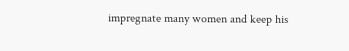impregnate many women and keep his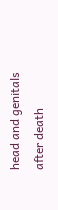head and genitals after death